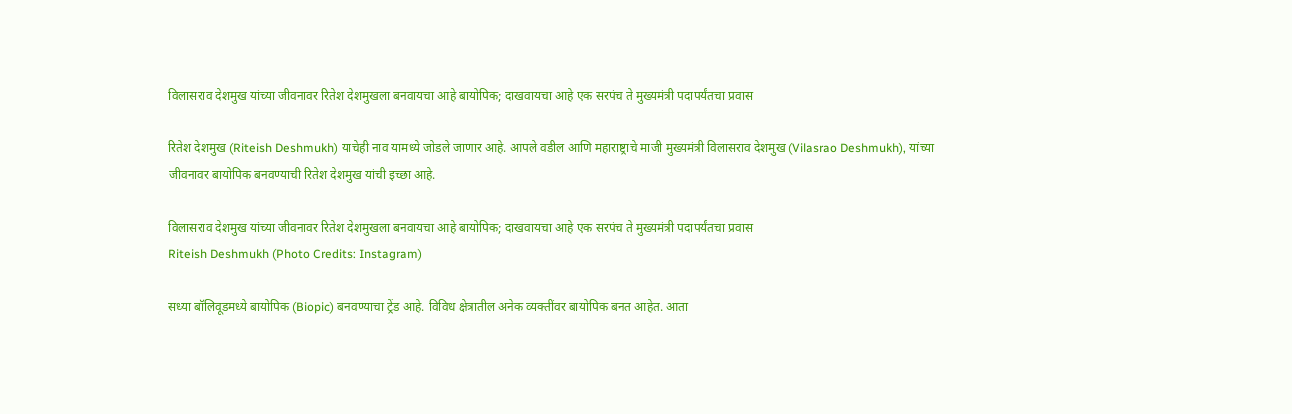विलासराव देशमुख यांच्या जीवनावर रितेश देशमुखला बनवायचा आहे बायोपिक; दाखवायचा आहे एक सरपंच ते मुख्यमंत्री पदापर्यंतचा प्रवास

रितेश देशमुख (Riteish Deshmukh) याचेही नाव यामध्ये जोडले जाणार आहे. आपले वडील आणि महाराष्ट्राचे माजी मुख्यमंत्री विलासराव देशमुख (Vilasrao Deshmukh), यांच्या जीवनावर बायोपिक बनवण्याची रितेश देशमुख यांची इच्छा आहे.

विलासराव देशमुख यांच्या जीवनावर रितेश देशमुखला बनवायचा आहे बायोपिक; दाखवायचा आहे एक सरपंच ते मुख्यमंत्री पदापर्यंतचा प्रवास
Riteish Deshmukh (Photo Credits: Instagram)

सध्या बॉलिवूडमध्ये बायोपिक (Biopic) बनवण्याचा ट्रेंड आहे. विविध क्षेत्रातील अनेक व्यक्तींवर बायोपिक बनत आहेत. आता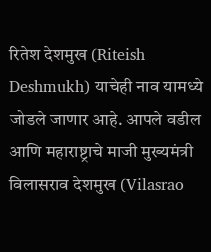रितेश देशमुख (Riteish Deshmukh) याचेही नाव यामध्ये जोडले जाणार आहे. आपले वडील आणि महाराष्ट्राचे माजी मुख्यमंत्री विलासराव देशमुख (Vilasrao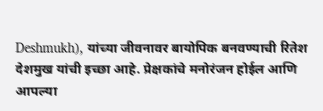Deshmukh), यांच्या जीवनावर बायोपिक बनवण्याची रितेश देशमुख यांची इच्छा आहे. प्रेक्षकांचे मनोरंजन होईल आणि आपल्या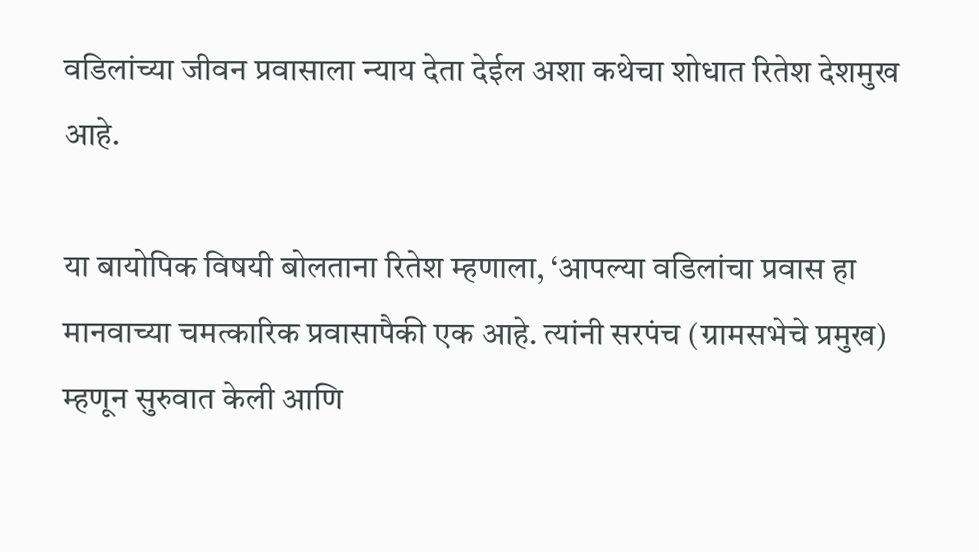वडिलांच्या जीवन प्रवासाला न्याय देता देईल अशा कथेचा शोधात रितेश देशमुख आहे.

या बायोपिक विषयी बोलताना रितेश म्हणाला, ‘आपल्या वडिलांचा प्रवास हा मानवाच्या चमत्कारिक प्रवासापैकी एक आहे. त्यांनी सरपंच (ग्रामसभेचे प्रमुख) म्हणून सुरुवात केली आणि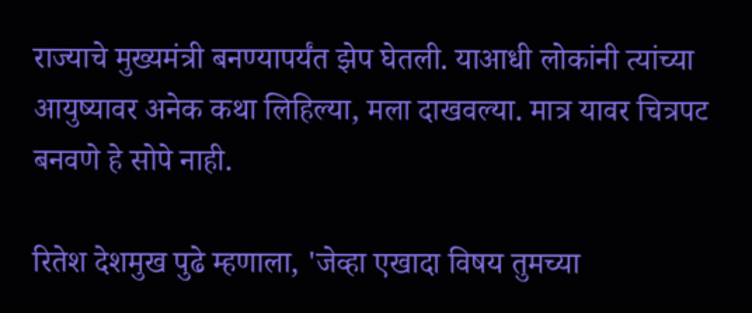राज्याचे मुख्यमंत्री बनण्यापर्यंत झेप घेतली. याआधी लोकांनी त्यांच्या आयुष्यावर अनेक कथा लिहिल्या, मला दाखवल्या. मात्र यावर चित्रपट बनवणे हे सोपे नाही.

रितेश देशमुख पुढे म्हणाला, 'जेव्हा एखादा विषय तुमच्या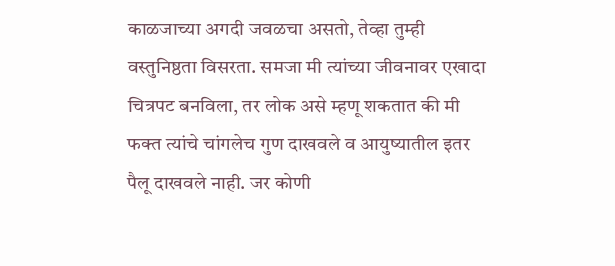काळजाच्या अगदी जवळचा असतो, तेव्हा तुम्ही वस्तुनिष्ठता विसरता. समजा मी त्यांच्या जीवनावर एखादा चित्रपट बनविला, तर लोक असे म्हणू शकतात की मी फक्त त्यांचे चांगलेच गुण दाखवले व आयुष्यातील इतर पैलू दाखवले नाही. जर कोणी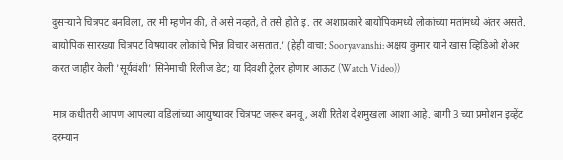दुसऱ्याने चित्रपट बनविला, तर मी म्हणेन की, ते असे नव्हते, ते तसे होते इ. तर अशाप्रकारे बायोपिकमध्ये लोकांच्या मतांमध्ये अंतर असते. बायोपिक सारख्या चित्रपट विषयावर लोकांचे भिन्न विचार असतात.’ (हेही वाचा: Sooryavanshi: अक्षय कुमार याने खास व्हिडिओ शेअर करत जाहीर केली 'सूर्यवंशी' सिनेमाची रिलीज डेट; या दिवशी ट्रेलर होणार आऊट (Watch Video))

मात्र कधीतरी आपण आपल्या वडिलांच्या आयुष्यावर चित्रपट जरूर बनवू, अशी रितेश देशमुखला आशा आहे. बागी 3 च्या प्रमोशन इव्हेंट दरम्यान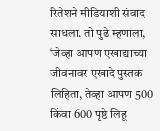रितेशने मीडियाशी संवाद साधला. तो पुढे म्हणाला, ‘जेव्हा आपण एखाद्याच्या जीवनावर एखादे पुस्तक लिहिता, तेव्हा आपण 500 किंवा 600 पृष्ठे लिहू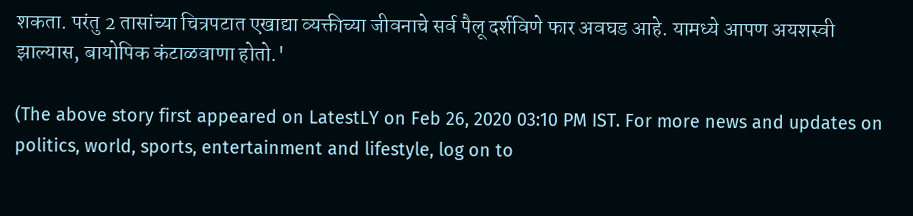शकता. परंतु 2 तासांच्या चित्रपटात एखाद्या व्यक्तीच्या जीवनाचे सर्व पैलू दर्शविणे फार अवघड आहे. यामध्ये आपण अयशस्वी झाल्यास, बायोपिक कंटाळवाणा होतो.'

(The above story first appeared on LatestLY on Feb 26, 2020 03:10 PM IST. For more news and updates on politics, world, sports, entertainment and lifestyle, log on to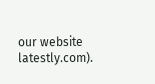our website latestly.com).